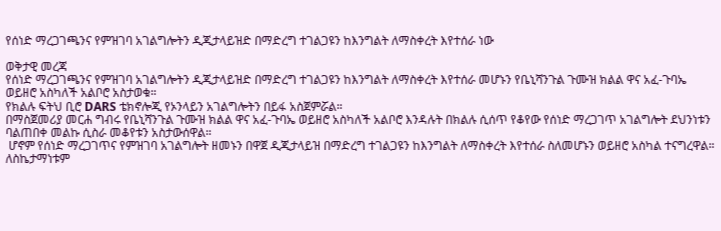የሰነድ ማረጋገጫንና የምዝገባ አገልግሎትን ዲጂታላይዝድ በማድረግ ተገልጋዩን ከእንግልት ለማስቀረት እየተሰራ ነው

ወቅታዊ መረጃ
የሰነድ ማረጋገጫንና የምዝገባ አገልግሎትን ዲጂታላይዝድ በማድረግ ተገልጋዩን ከእንግልት ለማስቀረት እየተሰራ መሆኑን የቤኒሻንጉል ጉሙዝ ክልል ዋና አፈ-ጉባኤ ወይዘሮ አስካለች አልቦሮ አስታወቁ።
የክልሉ ፍትህ ቢሮ DARS ቴክኖሎጂ የኦንላይን አገልግሎትን በይፋ አስጀምሯል።
በማስጀመሪያ መርሐ ግብሩ የቤኒሻንጉል ጉሙዝ ክልል ዋና አፈ-ጉባኤ ወይዘሮ አስካለች አልቦሮ እንዳሉት በክልሉ ሲሰጥ የቆየው የሰነድ ማረጋገጥ አገልግሎት ደህንነቱን ባልጠበቀ መልኩ ሲስራ መቆየቱን አስታውሰዋል።
 ሆኖም የሰነድ ማረጋገጥና የምዝገባ አገልግሎት ዘመኑን በዋጀ ዲጂታላይዝ በማድረግ ተገልጋዩን ከእንግልት ለማስቀረት እየተሰራ ስለመሆኑን ወይዘሮ አስካል ተናግረዋል።
ለስኬታማነቱም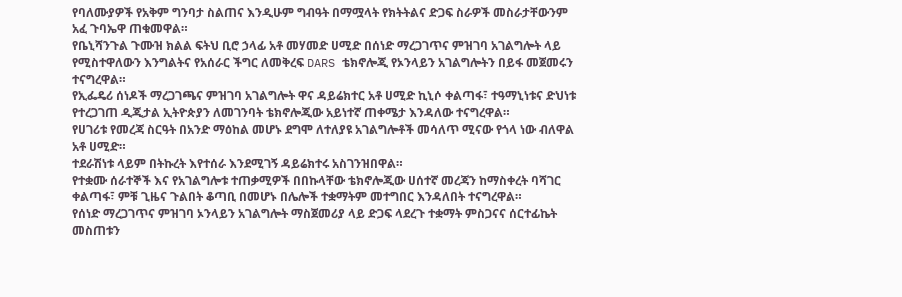የባለሙያዎች የአቅም ግንባታ ስልጠና እንዲሁም ግብዓት በማሟላት የክትትልና ድጋፍ ስራዎች መስራታቸውንም አፈ ጉባኤዋ ጠቁመዋል።
የቤኒሻንጉል ጉሙዝ ክልል ፍትህ ቢሮ ኃላፊ አቶ መሃመድ ሀሚድ በሰነድ ማረጋገጥና ምዝገባ አገልግሎት ላይ የሚስተዋለውን እንግልትና የአሰራር ችግር ለመቅረፍ DARS ቴክኖሎጂ የኦንላይን አገልግሎትን በይፋ መጀመሩን ተናግረዋል።
የኢፌዴሪ ሰነዶች ማረጋገጫና ምዝገባ አገልግሎት ዋና ዳይሬክተር አቶ ሀሚድ ኪኒሶ ቀልጣፋ፣ ተዓማኒነቱና ድህነቱ የተረጋገጠ ዲጂታል ኢትዮጵያን ለመገንባት ቴክኖሎጂው አይነተኛ ጠቀሜታ እንዳለው ተናግረዋል።
የሀገሪቱ የመረጃ ስርዓት በአንድ ማዕከል መሆኑ ደግሞ ለተለያዩ አገልግሎቶች መሳለጥ ሚናው የጎላ ነው ብለዋል አቶ ሀሚድ።
ተደራሽነቱ ላይም በትኩረት እየተሰራ እንደሚገኝ ዳይሬክተሩ አስገንዝበዋል።
የተቋሙ ሰራተኞች እና የአገልግሎቱ ተጠቃሚዎች በበኩላቸው ቴክኖሎጂው ሀሰተኛ መረጃን ከማስቀረት ባሻገር ቀልጣፋ፣ ምቹ ጊዜና ጉልበት ቆጣቢ በመሆኑ በሌሎች ተቋማትም መተግበር እንዳለበት ተናግረዋል።
የሰነድ ማረጋገጥና ምዝገባ ኦንላይን አገልግሎት ማስጀመሪያ ላይ ድጋፍ ላደረጉ ተቋማት ምስጋናና ሰርተፊኬት መስጠቱን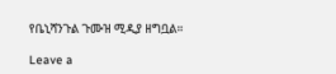የቤኒሻንጉል ጉሙዝ ሚዲያ ዘግቧል።

Leave a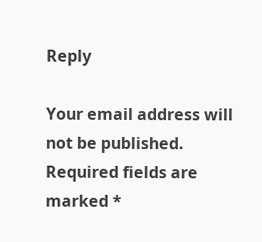Reply

Your email address will not be published. Required fields are marked *